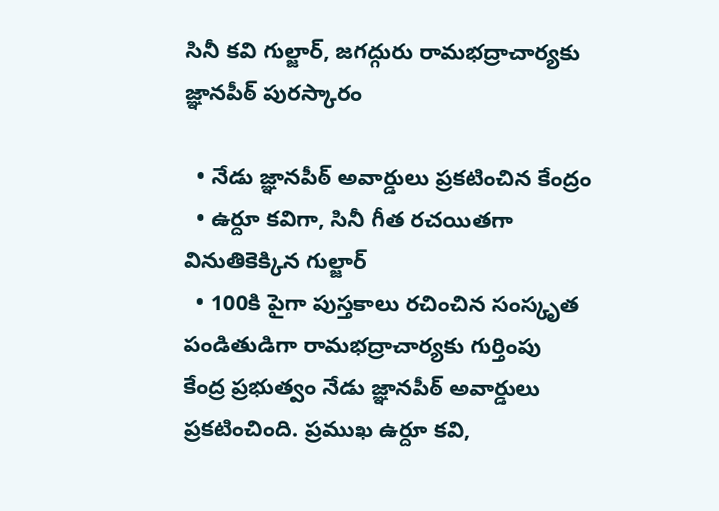సినీ కవి గుల్జార్, జగద్గురు రామభద్రాచార్యకు జ్ఞానపీఠ్ పురస్కారం

  • నేడు జ్ఞానపీఠ్ అవార్డులు ప్రకటించిన కేంద్రం
  • ఉర్దూ కవిగా, సినీ గీత రచయితగా వినుతికెక్కిన గుల్జార్
  • 100కి పైగా పుస్తకాలు రచించిన సంస్కృత పండితుడిగా రామభద్రాచార్యకు గుర్తింపు
కేంద్ర ప్రభుత్వం నేడు జ్ఞానపీఠ్ అవార్డులు ప్రకటించింది. ప్రముఖ ఉర్దూ కవి,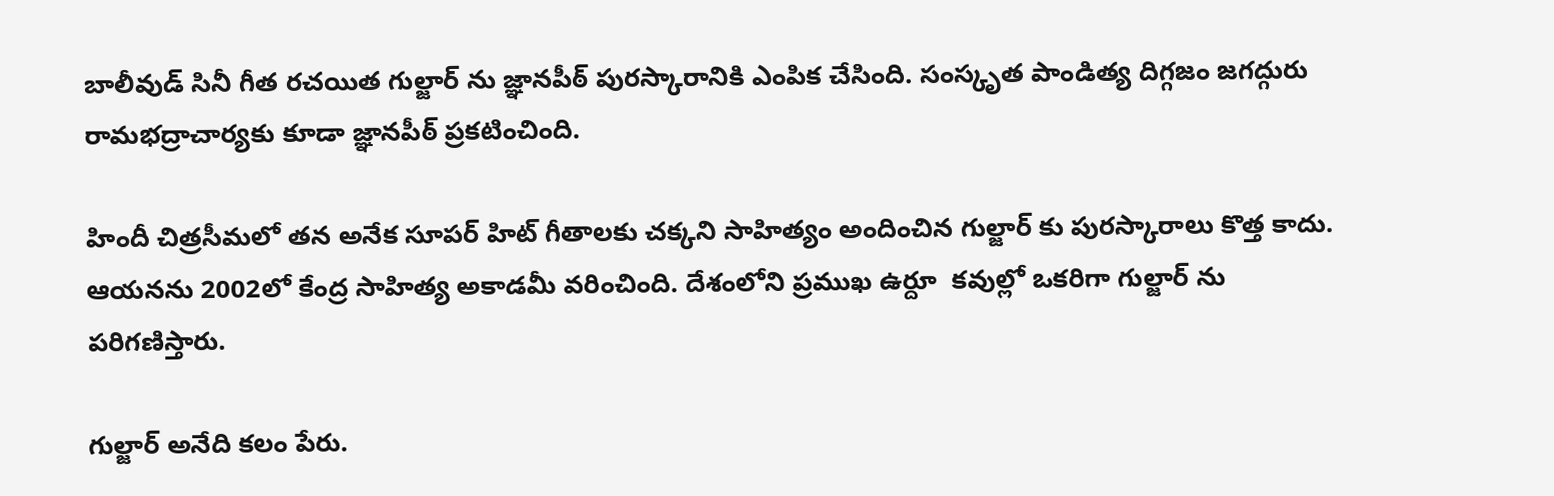బాలీవుడ్ సినీ గీత రచయిత గుల్జార్ ను జ్ఞానపీఠ్ పురస్కారానికి ఎంపిక చేసింది. సంస్కృత పాండిత్య దిగ్గజం జగద్గురు రామభద్రాచార్యకు కూడా జ్ఞానపీఠ్ ప్రకటించింది.

హిందీ చిత్రసీమలో తన అనేక సూపర్ హిట్ గీతాలకు చక్కని సాహిత్యం అందించిన గుల్జార్ కు పురస్కారాలు కొత్త కాదు. ఆయనను 2002లో కేంద్ర సాహిత్య అకాడమీ వరించింది. దేశంలోని ప్రముఖ ఉర్దూ  కవుల్లో ఒకరిగా గుల్జార్ ను పరిగణిస్తారు.

గుల్జార్ అనేది కలం పేరు.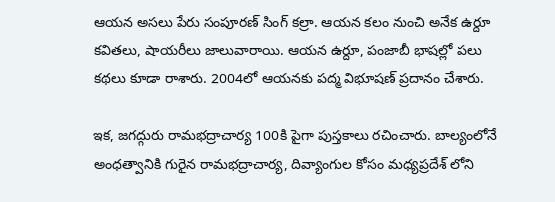ఆయన అసలు పేరు సంపూరణ్ సింగ్ కల్రా. ఆయన కలం నుంచి అనేక ఉర్దూ కవితలు, షాయరీలు జాలువారాయి. ఆయన ఉర్దూ, పంజాబీ భాషల్లో పలు కథలు కూడా రాశారు. 2004లో ఆయనకు పద్మ విభూషణ్ ప్రదానం చేశారు.

ఇక, జగద్గురు రామభద్రాచార్య 100కి పైగా పుస్తకాలు రచించారు. బాల్యంలోనే అంధత్వానికి గురైన రామభద్రాచార్య, దివ్యాంగుల కోసం మధ్యప్రదేశ్ లోని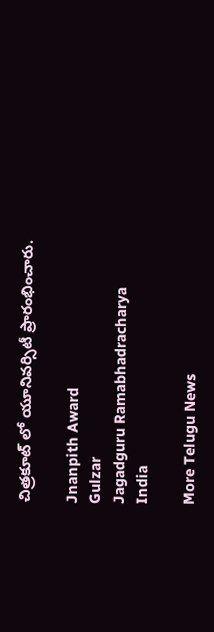చిత్రకూట్ లో యూనివర్సిటీ ప్రారంభించారు.

Jnanpith Award
Gulzar
Jagadguru Ramabhadracharya
India

More Telugu News